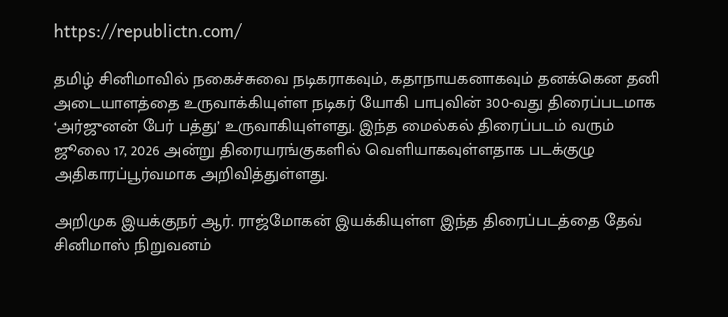https://republictn.com/

தமிழ் சினிமாவில் நகைச்சுவை நடிகராகவும், கதாநாயகனாகவும் தனக்கென தனி அடையாளத்தை உருவாக்கியுள்ள நடிகர் யோகி பாபுவின் 300-வது திரைப்படமாக ‘அர்ஜுனன் பேர் பத்து’ உருவாகியுள்ளது. இந்த மைல்கல் திரைப்படம் வரும் ஜூலை 17, 2026 அன்று திரையரங்குகளில் வெளியாகவுள்ளதாக படக்குழு அதிகாரப்பூர்வமாக அறிவித்துள்ளது.

அறிமுக இயக்குநர் ஆர். ராஜ்மோகன் இயக்கியுள்ள இந்த திரைப்படத்தை தேவ் சினிமாஸ் நிறுவனம்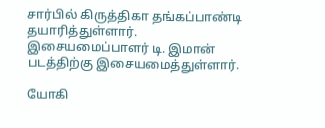சார்பில் கிருத்திகா தங்கப்பாண்டி தயாரித்துள்ளார். இசையமைப்பாளர் டி. இமான் படத்திற்கு இசையமைத்துள்ளார்.

யோகி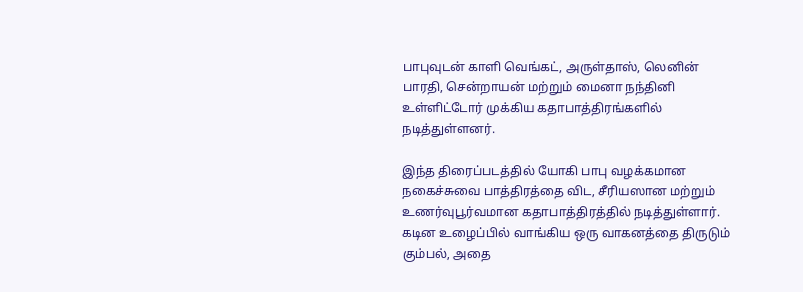பாபுவுடன் காளி வெங்கட், அருள்தாஸ், லெனின் பாரதி, சென்றாயன் மற்றும் மைனா நந்தினி உள்ளிட்டோர் முக்கிய கதாபாத்திரங்களில் நடித்துள்ளனர்.

இந்த திரைப்படத்தில் யோகி பாபு வழக்கமான நகைச்சுவை பாத்திரத்தை விட, சீரியஸான மற்றும் உணர்வுபூர்வமான கதாபாத்திரத்தில் நடித்துள்ளார். கடின உழைப்பில் வாங்கிய ஒரு வாகனத்தை திருடும் கும்பல், அதை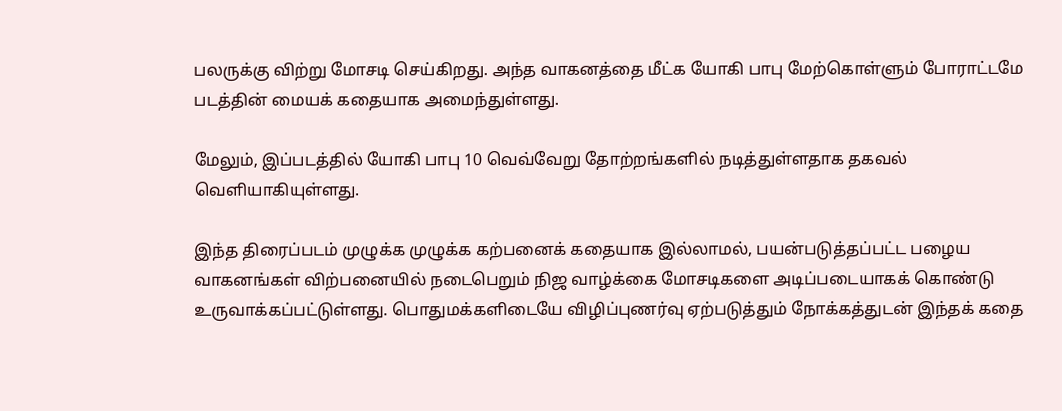பலருக்கு விற்று மோசடி செய்கிறது. அந்த வாகனத்தை மீட்க யோகி பாபு மேற்கொள்ளும் போராட்டமே படத்தின் மையக் கதையாக அமைந்துள்ளது.

மேலும், இப்படத்தில் யோகி பாபு 10 வெவ்வேறு தோற்றங்களில் நடித்துள்ளதாக தகவல் வெளியாகியுள்ளது.

இந்த திரைப்படம் முழுக்க முழுக்க கற்பனைக் கதையாக இல்லாமல், பயன்படுத்தப்பட்ட பழைய வாகனங்கள் விற்பனையில் நடைபெறும் நிஜ வாழ்க்கை மோசடிகளை அடிப்படையாகக் கொண்டு உருவாக்கப்பட்டுள்ளது. பொதுமக்களிடையே விழிப்புணர்வு ஏற்படுத்தும் நோக்கத்துடன் இந்தக் கதை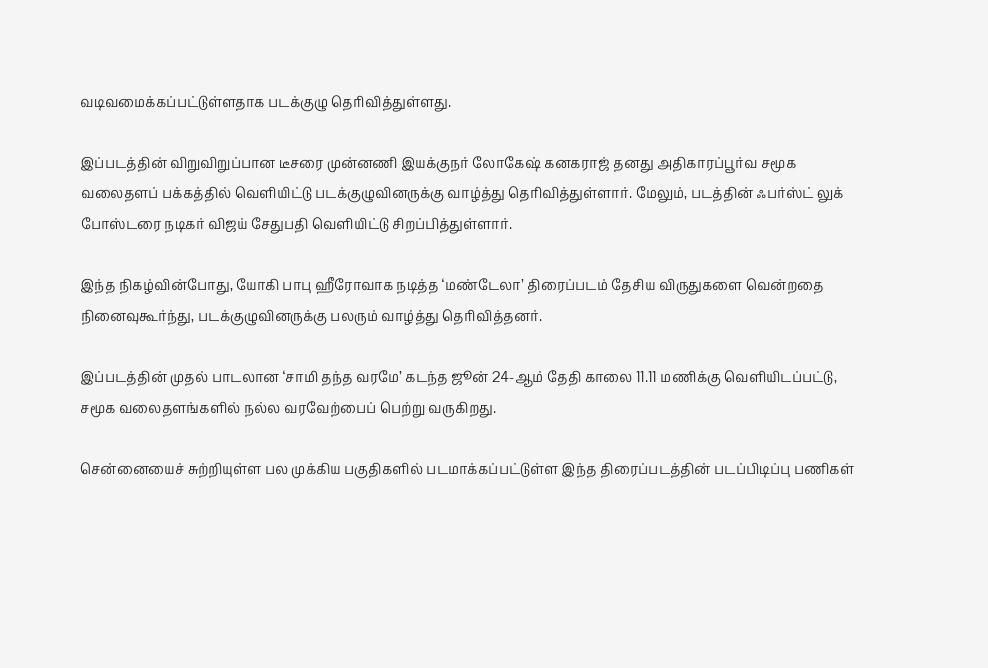வடிவமைக்கப்பட்டுள்ளதாக படக்குழு தெரிவித்துள்ளது.

இப்படத்தின் விறுவிறுப்பான டீசரை முன்னணி இயக்குநர் லோகேஷ் கனகராஜ் தனது அதிகாரப்பூர்வ சமூக வலைதளப் பக்கத்தில் வெளியிட்டு படக்குழுவினருக்கு வாழ்த்து தெரிவித்துள்ளார். மேலும், படத்தின் ஃபர்ஸ்ட் லுக் போஸ்டரை நடிகர் விஜய் சேதுபதி வெளியிட்டு சிறப்பித்துள்ளார்.

இந்த நிகழ்வின்போது, யோகி பாபு ஹீரோவாக நடித்த ‘மண்டேலா’ திரைப்படம் தேசிய விருதுகளை வென்றதை நினைவுகூர்ந்து, படக்குழுவினருக்கு பலரும் வாழ்த்து தெரிவித்தனர்.

இப்படத்தின் முதல் பாடலான ‘சாமி தந்த வரமே’ கடந்த ஜூன் 24-ஆம் தேதி காலை 11.11 மணிக்கு வெளியிடப்பட்டு, சமூக வலைதளங்களில் நல்ல வரவேற்பைப் பெற்று வருகிறது.

சென்னையைச் சுற்றியுள்ள பல முக்கிய பகுதிகளில் படமாக்கப்பட்டுள்ள இந்த திரைப்படத்தின் படப்பிடிப்பு பணிகள்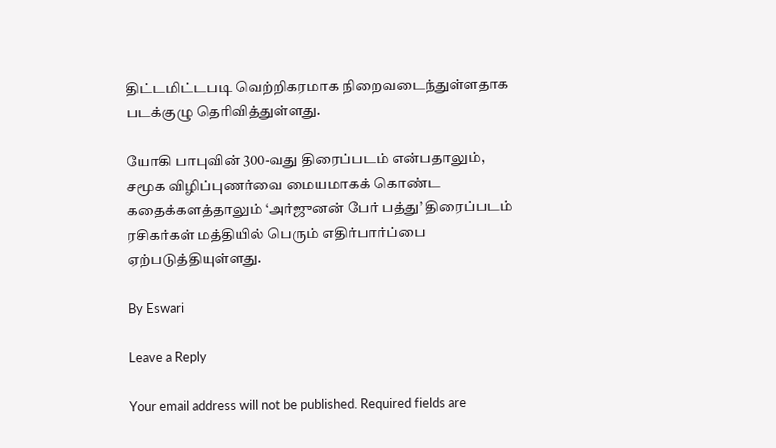திட்டமிட்டபடி வெற்றிகரமாக நிறைவடைந்துள்ளதாக படக்குழு தெரிவித்துள்ளது.

யோகி பாபுவின் 300-வது திரைப்படம் என்பதாலும், சமூக விழிப்புணர்வை மையமாகக் கொண்ட கதைக்களத்தாலும் ‘அர்ஜுனன் பேர் பத்து’ திரைப்படம் ரசிகர்கள் மத்தியில் பெரும் எதிர்பார்ப்பை ஏற்படுத்தியுள்ளது.

By Eswari

Leave a Reply

Your email address will not be published. Required fields are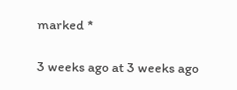marked *

3 weeks ago at 3 weeks ago